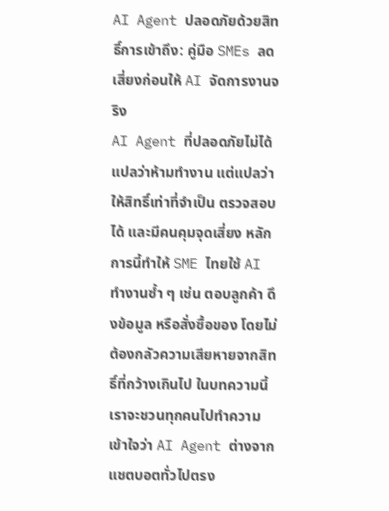AI Agent ปลอดภัยด้วยสิทธิ์การเข้าถึง: คู่มือ SMEs ลดเสี่ยงก่อนให้ AI จัดการงานจริง
AI Agent ที่ปลอดภัยไม่ได้แปลว่าห้ามทำงาน แต่แปลว่าให้สิทธิ์เท่าที่จำเป็น ตรวจสอบได้ และมีคนคุมจุดเสี่ยง หลักการนี้ทำให้ SME ไทยใช้ AI ทำงานซ้ำ ๆ เช่น ตอบลูกค้า ดึงข้อมูล หรือสั่งซื้อของ โดยไม่ต้องกลัวความเสียหายจากสิทธิ์ที่กว้างเกินไป ในบทความนี้เราจะชวนทุกคนไปทำความเข้าใจว่า AI Agent ต่างจากแชตบอตทั่วไปตรง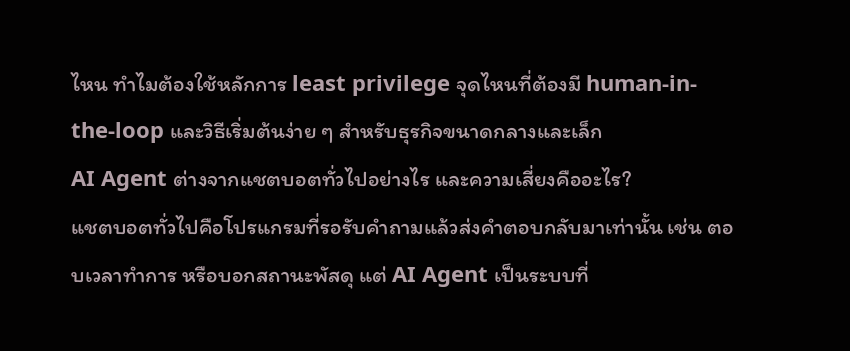ไหน ทำไมต้องใช้หลักการ least privilege จุดไหนที่ต้องมี human-in-the-loop และวิธีเริ่มต้นง่าย ๆ สำหรับธุรกิจขนาดกลางและเล็ก
AI Agent ต่างจากแชตบอตทั่วไปอย่างไร และความเสี่ยงคืออะไร?
แชตบอตทั่วไปคือโปรแกรมที่รอรับคำถามแล้วส่งคำตอบกลับมาเท่านั้น เช่น ตอบเวลาทำการ หรือบอกสถานะพัสดุ แต่ AI Agent เป็นระบบที่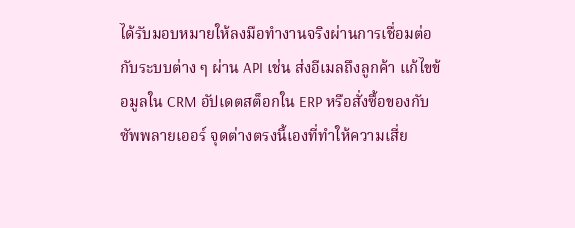ได้รับมอบหมายให้ลงมือทำงานจริงผ่านการเชื่อมต่อกับระบบต่าง ๆ ผ่าน API เช่น ส่งอีเมลถึงลูกค้า แก้ไขข้อมูลใน CRM อัปเดตสต็อกใน ERP หรือสั่งซื้อของกับซัพพลายเออร์ จุดต่างตรงนี้เองที่ทำให้ความเสี่ย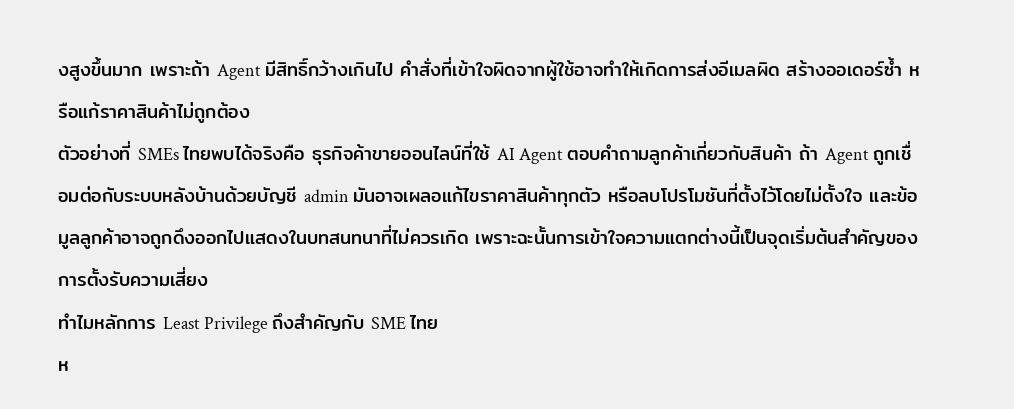งสูงขึ้นมาก เพราะถ้า Agent มีสิทธิ์กว้างเกินไป คำสั่งที่เข้าใจผิดจากผู้ใช้อาจทำให้เกิดการส่งอีเมลผิด สร้างออเดอร์ซ้ำ หรือแก้ราคาสินค้าไม่ถูกต้อง
ตัวอย่างที่ SMEs ไทยพบได้จริงคือ ธุรกิจค้าขายออนไลน์ที่ใช้ AI Agent ตอบคำถามลูกค้าเกี่ยวกับสินค้า ถ้า Agent ถูกเชื่อมต่อกับระบบหลังบ้านด้วยบัญชี admin มันอาจเผลอแก้ไขราคาสินค้าทุกตัว หรือลบโปรโมชันที่ตั้งไว้โดยไม่ตั้งใจ และข้อมูลลูกค้าอาจถูกดึงออกไปแสดงในบทสนทนาที่ไม่ควรเกิด เพราะฉะนั้นการเข้าใจความแตกต่างนี้เป็นจุดเริ่มต้นสำคัญของการตั้งรับความเสี่ยง
ทำไมหลักการ Least Privilege ถึงสำคัญกับ SME ไทย
ห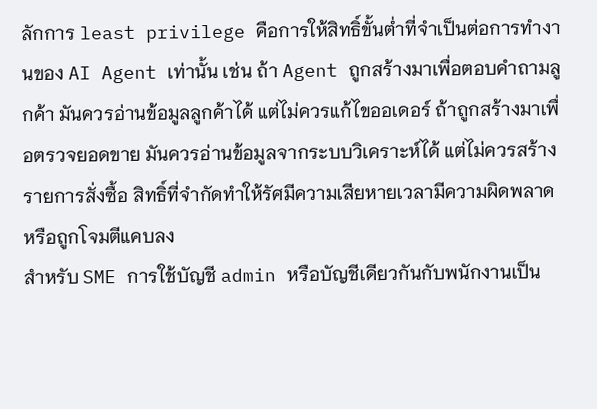ลักการ least privilege คือการให้สิทธิ์ขั้นต่ำที่จำเป็นต่อการทำงานของ AI Agent เท่านั้น เช่น ถ้า Agent ถูกสร้างมาเพื่อตอบคำถามลูกค้า มันควรอ่านข้อมูลลูกค้าได้ แต่ไม่ควรแก้ไขออเดอร์ ถ้าถูกสร้างมาเพื่อตรวจยอดขาย มันควรอ่านข้อมูลจากระบบวิเคราะห์ได้ แต่ไม่ควรสร้างรายการสั่งซื้อ สิทธิ์ที่จำกัดทำให้รัศมีความเสียหายเวลามีความผิดพลาดหรือถูกโจมตีแคบลง
สำหรับ SME การใช้บัญชี admin หรือบัญชีเดียวกันกับพนักงานเป็น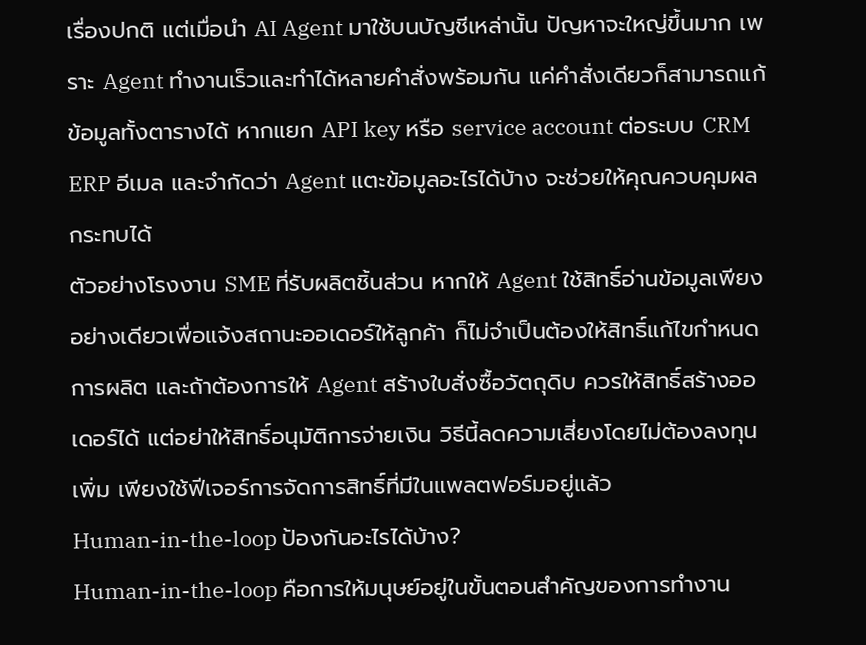เรื่องปกติ แต่เมื่อนำ AI Agent มาใช้บนบัญชีเหล่านั้น ปัญหาจะใหญ่ขึ้นมาก เพราะ Agent ทำงานเร็วและทำได้หลายคำสั่งพร้อมกัน แค่คำสั่งเดียวก็สามารถแก้ข้อมูลทั้งตารางได้ หากแยก API key หรือ service account ต่อระบบ CRM ERP อีเมล และจำกัดว่า Agent แตะข้อมูลอะไรได้บ้าง จะช่วยให้คุณควบคุมผลกระทบได้
ตัวอย่างโรงงาน SME ที่รับผลิตชิ้นส่วน หากให้ Agent ใช้สิทธิ์อ่านข้อมูลเพียงอย่างเดียวเพื่อแจ้งสถานะออเดอร์ให้ลูกค้า ก็ไม่จำเป็นต้องให้สิทธิ์แก้ไขกำหนดการผลิต และถ้าต้องการให้ Agent สร้างใบสั่งซื้อวัตถุดิบ ควรให้สิทธิ์สร้างออเดอร์ได้ แต่อย่าให้สิทธิ์อนุมัติการจ่ายเงิน วิธีนี้ลดความเสี่ยงโดยไม่ต้องลงทุนเพิ่ม เพียงใช้ฟีเจอร์การจัดการสิทธิ์ที่มีในแพลตฟอร์มอยู่แล้ว
Human-in-the-loop ป้องกันอะไรได้บ้าง?
Human-in-the-loop คือการให้มนุษย์อยู่ในขั้นตอนสำคัญของการทำงาน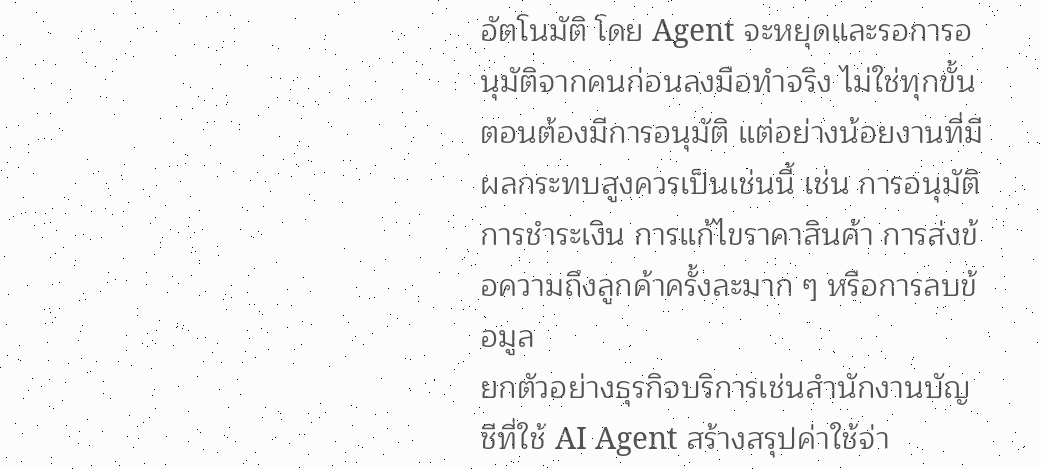อัตโนมัติ โดย Agent จะหยุดและรอการอนุมัติจากคนก่อนลงมือทำจริง ไม่ใช่ทุกขั้นตอนต้องมีการอนุมัติ แต่อย่างน้อยงานที่มีผลกระทบสูงควรเป็นเช่นนี้ เช่น การอนุมัติการชำระเงิน การแก้ไขราคาสินค้า การส่งข้อความถึงลูกค้าครั้งละมาก ๆ หรือการลบข้อมูล
ยกตัวอย่างธุรกิจบริการเช่นสำนักงานบัญชีที่ใช้ AI Agent สร้างสรุปค่าใช้จ่า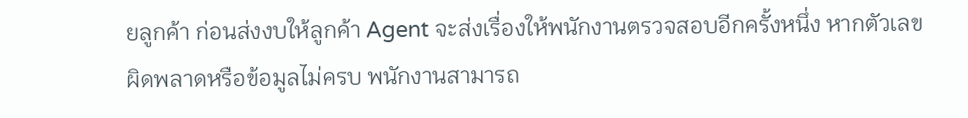ยลูกค้า ก่อนส่งงบให้ลูกค้า Agent จะส่งเรื่องให้พนักงานตรวจสอบอีกครั้งหนึ่ง หากตัวเลขผิดพลาดหรือข้อมูลไม่ครบ พนักงานสามารถ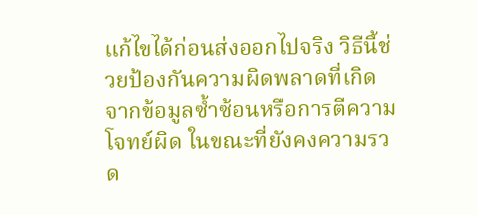แก้ไขได้ก่อนส่งออกไปจริง วิธีนี้ช่วยป้องกันความผิดพลาดที่เกิดจากข้อมูลซ้ำซ้อนหรือการตีความโจทย์ผิด ในขณะที่ยังคงความรวด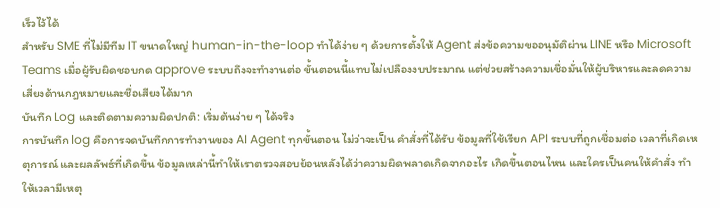เร็วไว้ได้
สำหรับ SME ที่ไม่มีทีม IT ขนาดใหญ่ human-in-the-loop ทำได้ง่าย ๆ ด้วยการตั้งให้ Agent ส่งข้อความขออนุมัติผ่าน LINE หรือ Microsoft Teams เมื่อผู้รับผิดชอบกด approve ระบบถึงจะทำงานต่อ ขั้นตอนนี้แทบไม่เปลืองงบประมาณ แต่ช่วยสร้างความเชื่อมั่นให้ผู้บริหารและลดความเสี่ยงด้านกฎหมายและชื่อเสียงได้มาก
บันทึก Log และติดตามความผิดปกติ: เริ่มต้นง่าย ๆ ได้จริง
การบันทึก log คือการจดบันทึกการทำงานของ AI Agent ทุกขั้นตอน ไม่ว่าจะเป็น คำสั่งที่ได้รับ ข้อมูลที่ใช้เรียก API ระบบที่ถูกเชื่อมต่อ เวลาที่เกิดเหตุการณ์ และผลลัพธ์ที่เกิดขึ้น ข้อมูลเหล่านี้ทำให้เราตรวจสอบย้อนหลังได้ว่าความผิดพลาดเกิดจากอะไร เกิดขึ้นตอนไหน และใครเป็นคนให้คำสั่ง ทำให้เวลามีเหตุ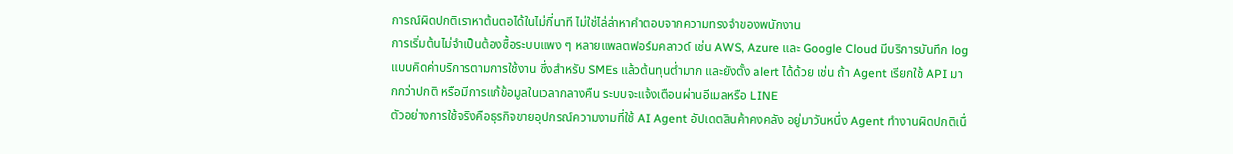การณ์ผิดปกติเราหาต้นตอได้ในไม่กี่นาที ไม่ใช่ไล่ล่าหาคำตอบจากความทรงจำของพนักงาน
การเริ่มต้นไม่จำเป็นต้องซื้อระบบแพง ๆ หลายแพลตฟอร์มคลาวด์ เช่น AWS, Azure และ Google Cloud มีบริการบันทึก log แบบคิดค่าบริการตามการใช้งาน ซึ่งสำหรับ SMEs แล้วต้นทุนต่ำมาก และยังตั้ง alert ได้ด้วย เช่น ถ้า Agent เรียกใช้ API มากกว่าปกติ หรือมีการแก้ข้อมูลในเวลากลางคืน ระบบจะแจ้งเตือนผ่านอีเมลหรือ LINE
ตัวอย่างการใช้จริงคือธุรกิจขายอุปกรณ์ความงามที่ใช้ AI Agent อัปเดตสินค้าคงคลัง อยู่มาวันหนึ่ง Agent ทำงานผิดปกติเนื่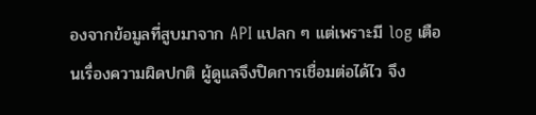องจากข้อมูลที่สูบมาจาก API แปลก ๆ แต่เพราะมี log เตือนเรื่องความผิดปกติ ผู้ดูแลจึงปิดการเชื่อมต่อได้ไว จึง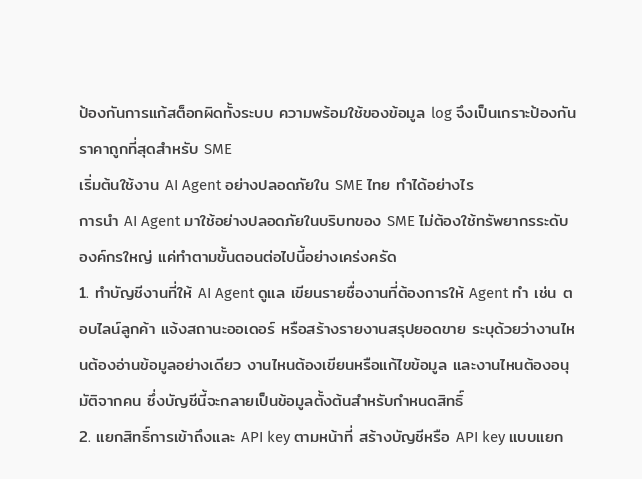ป้องกันการแก้สต็อกผิดทั้งระบบ ความพร้อมใช้ของข้อมูล log จึงเป็นเกราะป้องกันราคาถูกที่สุดสำหรับ SME
เริ่มต้นใช้งาน AI Agent อย่างปลอดภัยใน SME ไทย ทำได้อย่างไร
การนำ AI Agent มาใช้อย่างปลอดภัยในบริบทของ SME ไม่ต้องใช้ทรัพยากรระดับองค์กรใหญ่ แค่ทำตามขั้นตอนต่อไปนี้อย่างเคร่งครัด
1. ทำบัญชีงานที่ให้ AI Agent ดูแล เขียนรายชื่องานที่ต้องการให้ Agent ทำ เช่น ตอบไลน์ลูกค้า แจ้งสถานะออเดอร์ หรือสร้างรายงานสรุปยอดขาย ระบุด้วยว่างานไหนต้องอ่านข้อมูลอย่างเดียว งานไหนต้องเขียนหรือแก้ไขข้อมูล และงานไหนต้องอนุมัติจากคน ซึ่งบัญชีนี้จะกลายเป็นข้อมูลตั้งต้นสำหรับกำหนดสิทธิ์
2. แยกสิทธิ์การเข้าถึงและ API key ตามหน้าที่ สร้างบัญชีหรือ API key แบบแยก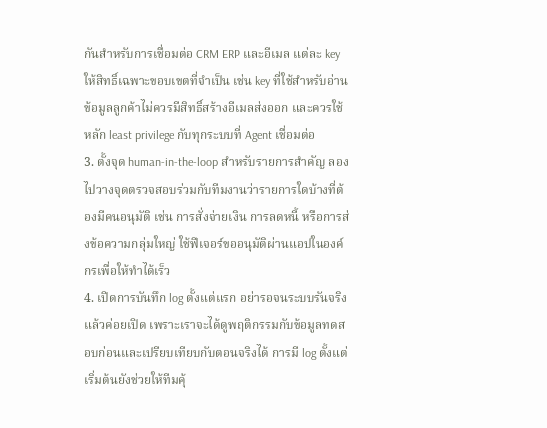กันสำหรับการเชื่อมต่อ CRM ERP และอีเมล แต่ละ key ให้สิทธิ์เฉพาะขอบเขตที่จำเป็น เช่น key ที่ใช้สำหรับอ่านข้อมูลลูกค้าไม่ควรมีสิทธิ์สร้างอีเมลส่งออก และควรใช้หลัก least privilege กับทุกระบบที่ Agent เชื่อมต่อ
3. ตั้งจุด human-in-the-loop สำหรับรายการสำคัญ ลองไปวางจุดตรวจสอบร่วมกับทีมงานว่ารายการใดบ้างที่ต้องมีคนอนุมัติ เช่น การสั่งจ่ายเงิน การลดหนี้ หรือการส่งข้อความกลุ่มใหญ่ ใช้ฟีเจอร์ขออนุมัติผ่านแอปในองค์กรเพื่อให้ทำได้เร็ว
4. เปิดการบันทึก log ตั้งแต่แรก อย่ารอจนระบบรันจริงแล้วค่อยเปิด เพราะเราจะได้ดูพฤติกรรมกับข้อมูลทดสอบก่อนและเปรียบเทียบกับตอนจริงได้ การมี log ตั้งแต่เริ่มต้นยังช่วยให้ทีมคุ้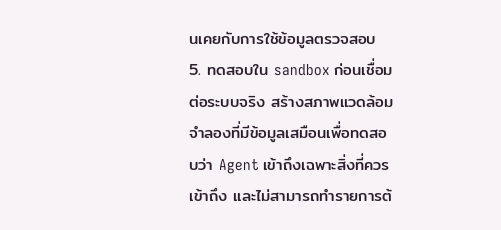นเคยกับการใช้ข้อมูลตรวจสอบ
5. ทดสอบใน sandbox ก่อนเชื่อมต่อระบบจริง สร้างสภาพแวดล้อมจำลองที่มีข้อมูลเสมือนเพื่อทดสอบว่า Agent เข้าถึงเฉพาะสิ่งที่ควรเข้าถึง และไม่สามารถทำรายการต้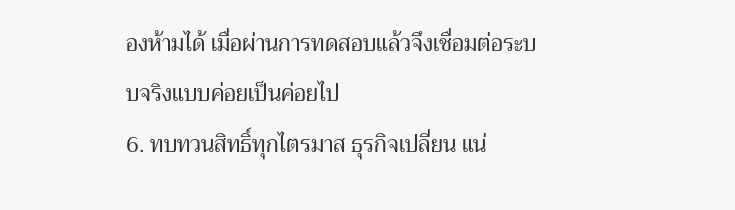องห้ามได้ เมื่อผ่านการทดสอบแล้วจึงเชื่อมต่อระบบจริงแบบค่อยเป็นค่อยไป
6. ทบทวนสิทธิ์ทุกไตรมาส ธุรกิจเปลี่ยน แน่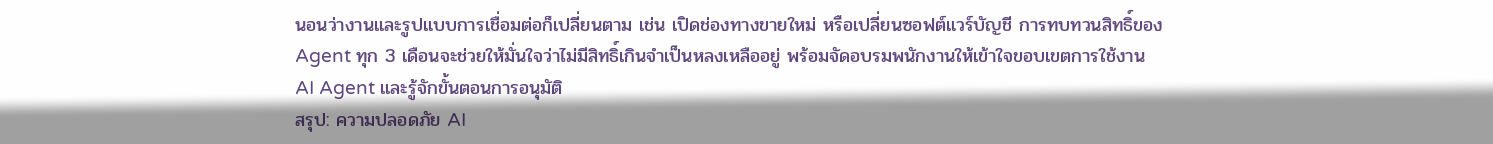นอนว่างานและรูปแบบการเชื่อมต่อก็เปลี่ยนตาม เช่น เปิดช่องทางขายใหม่ หรือเปลี่ยนซอฟต์แวร์บัญชี การทบทวนสิทธิ์ของ Agent ทุก 3 เดือนจะช่วยให้มั่นใจว่าไม่มีสิทธิ์เกินจำเป็นหลงเหลืออยู่ พร้อมจัดอบรมพนักงานให้เข้าใจขอบเขตการใช้งาน AI Agent และรู้จักขั้นตอนการอนุมัติ
สรุป: ความปลอดภัย AI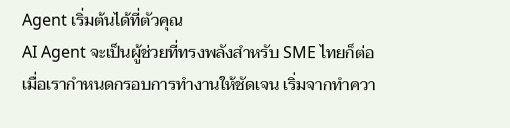Agent เริ่มต้นได้ที่ตัวคุณ
AI Agent จะเป็นผู้ช่วยที่ทรงพลังสำหรับ SME ไทยก็ต่อเมื่อเรากำหนดกรอบการทำงานให้ชัดเจน เริ่มจากทำควา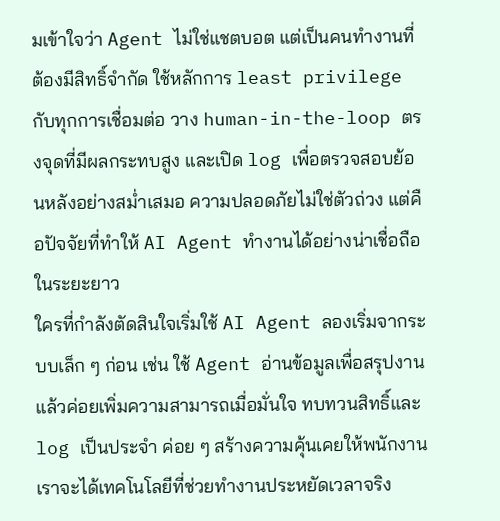มเข้าใจว่า Agent ไม่ใช่แชตบอต แต่เป็นคนทำงานที่ต้องมีสิทธิ์จำกัด ใช้หลักการ least privilege กับทุกการเชื่อมต่อ วาง human-in-the-loop ตรงจุดที่มีผลกระทบสูง และเปิด log เพื่อตรวจสอบย้อนหลังอย่างสม่ำเสมอ ความปลอดภัยไม่ใช่ตัวถ่วง แต่คือปัจจัยที่ทำให้ AI Agent ทำงานได้อย่างน่าเชื่อถือในระยะยาว
ใครที่กำลังตัดสินใจเริ่มใช้ AI Agent ลองเริ่มจากระบบเล็ก ๆ ก่อน เช่น ใช้ Agent อ่านข้อมูลเพื่อสรุปงาน แล้วค่อยเพิ่มความสามารถเมื่อมั่นใจ ทบทวนสิทธิ์และ log เป็นประจำ ค่อย ๆ สร้างความคุ้นเคยให้พนักงาน เราจะได้เทคโนโลยีที่ช่วยทำงานประหยัดเวลาจริง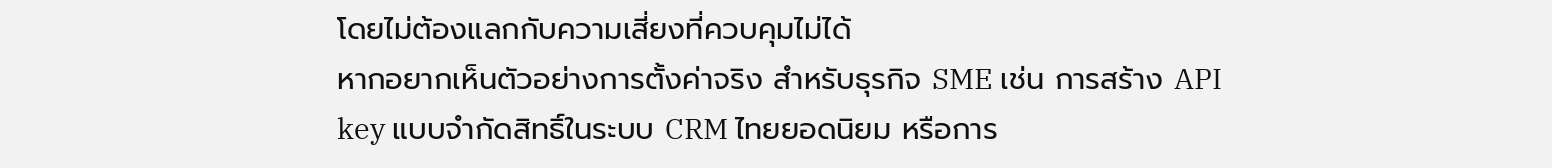โดยไม่ต้องแลกกับความเสี่ยงที่ควบคุมไม่ได้
หากอยากเห็นตัวอย่างการตั้งค่าจริง สำหรับธุรกิจ SME เช่น การสร้าง API key แบบจำกัดสิทธิ์ในระบบ CRM ไทยยอดนิยม หรือการ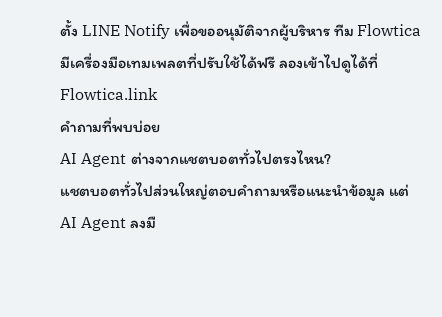ตั้ง LINE Notify เพื่อขออนุมัติจากผู้บริหาร ทีม Flowtica มีเครื่องมือเทมเพลตที่ปรับใช้ได้ฟรี ลองเข้าไปดูได้ที่ Flowtica.link
คำถามที่พบบ่อย
AI Agent ต่างจากแชตบอตทั่วไปตรงไหน?
แชตบอตทั่วไปส่วนใหญ่ตอบคำถามหรือแนะนำข้อมูล แต่ AI Agent ลงมื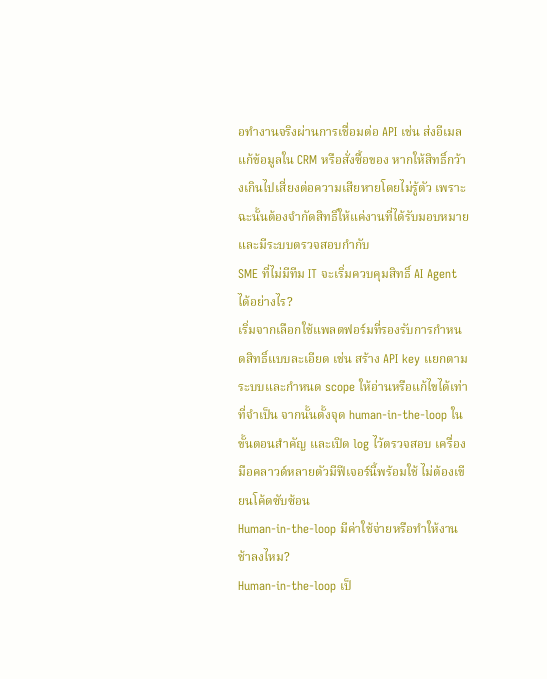อทำงานจริงผ่านการเชื่อมต่อ API เช่น ส่งอีเมล แก้ข้อมูลใน CRM หรือสั่งซื้อของ หากให้สิทธิ์กว้างเกินไปเสี่ยงต่อความเสียหายโดยไม่รู้ตัว เพราะฉะนั้นต้องจำกัดสิทธิ์ให้แค่งานที่ได้รับมอบหมาย และมีระบบตรวจสอบกำกับ
SME ที่ไม่มีทีม IT จะเริ่มควบคุมสิทธิ์ AI Agent ได้อย่างไร?
เริ่มจากเลือกใช้แพลตฟอร์มที่รองรับการกำหนดสิทธิ์แบบละเอียด เช่น สร้าง API key แยกตามระบบและกำหนด scope ให้อ่านหรือแก้ไขได้เท่าที่จำเป็น จากนั้นตั้งจุด human-in-the-loop ในขั้นตอนสำคัญ และเปิด log ไว้ตรวจสอบ เครื่องมือคลาวด์หลายตัวมีฟีเจอร์นี้พร้อมใช้ ไม่ต้องเขียนโค้ดซับซ้อน
Human-in-the-loop มีค่าใช้จ่ายหรือทำให้งานช้าลงไหม?
Human-in-the-loop เป็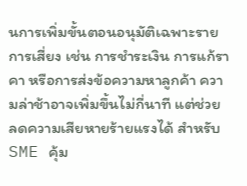นการเพิ่มขั้นตอนอนุมัติเฉพาะรายการเสี่ยง เช่น การชำระเงิน การแก้ราคา หรือการส่งข้อความหาลูกค้า ความล่าช้าอาจเพิ่มขึ้นไม่กี่นาที แต่ช่วยลดความเสียหายร้ายแรงได้ สำหรับ SME คุ้ม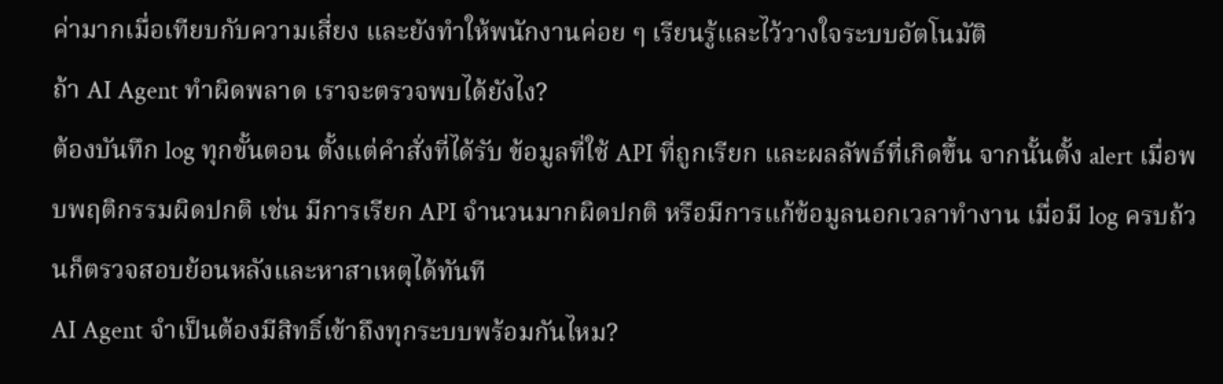ค่ามากเมื่อเทียบกับความเสี่ยง และยังทำให้พนักงานค่อย ๆ เรียนรู้และไว้วางใจระบบอัตโนมัติ
ถ้า AI Agent ทำผิดพลาด เราจะตรวจพบได้ยังไง?
ต้องบันทึก log ทุกขั้นตอน ตั้งแต่คำสั่งที่ได้รับ ข้อมูลที่ใช้ API ที่ถูกเรียก และผลลัพธ์ที่เกิดขึ้น จากนั้นตั้ง alert เมื่อพบพฤติกรรมผิดปกติ เช่น มีการเรียก API จำนวนมากผิดปกติ หรือมีการแก้ข้อมูลนอกเวลาทำงาน เมื่อมี log ครบถ้วนก็ตรวจสอบย้อนหลังและหาสาเหตุได้ทันที
AI Agent จำเป็นต้องมีสิทธิ์เข้าถึงทุกระบบพร้อมกันไหม?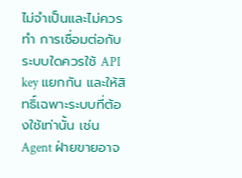ไม่จำเป็นและไม่ควรทำ การเชื่อมต่อกับระบบใดควรใช้ API key แยกกัน และให้สิทธิ์เฉพาะระบบที่ต้องใช้เท่านั้น เช่น Agent ฝ่ายขายอาจ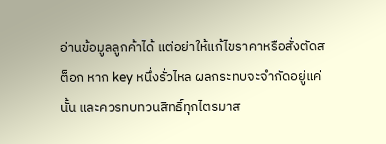อ่านข้อมูลลูกค้าได้ แต่อย่าให้แก้ไขราคาหรือสั่งตัดสต็อก หาก key หนึ่งรั่วไหล ผลกระทบจะจำกัดอยู่แค่นั้น และควรทบทวนสิทธิ์ทุกไตรมาส